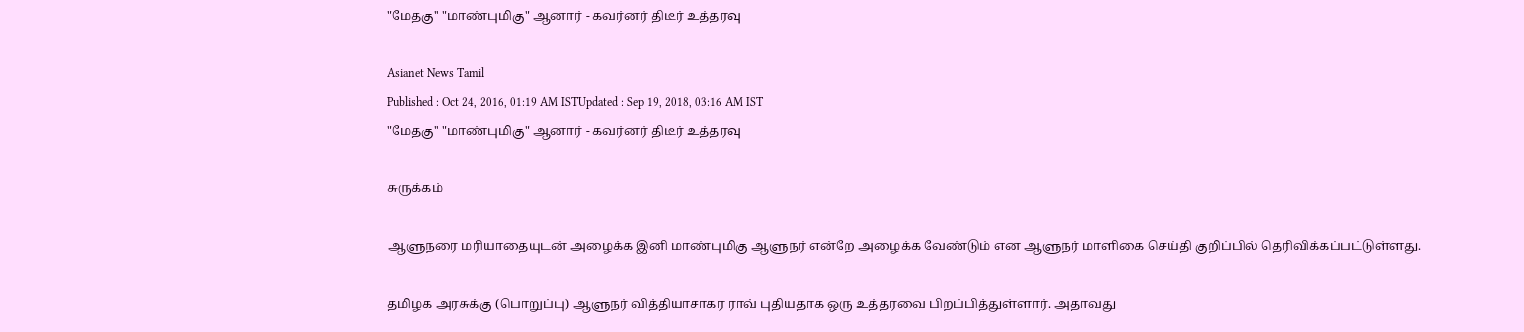"மேதகு'' "மாண்புமிகு" ஆனார் - கவர்னர் திடீர் உத்தரவு

Asianet News Tamil
Published : Oct 24, 2016, 01:19 AM ISTUpdated : Sep 19, 2018, 03:16 AM IST
"மேதகு'' "மாண்புமிகு" ஆனார் - கவர்னர் திடீர் உத்தரவு

சுருக்கம்

ஆளுநரை மரியாதையுடன் அழைக்க இனி மாண்புமிகு ஆளுநர் என்றே அழைக்க வேண்டும் என ஆளுநர் மாளிகை செய்தி குறிப்பில் தெரிவிக்கப்பட்டுள்ளது.

தமிழக அரசுக்கு (பொறுப்பு) ஆளுநர் வித்தியாசாகர ராவ் புதியதாக ஒரு உத்தரவை பிறப்பித்துள்ளார். அதாவது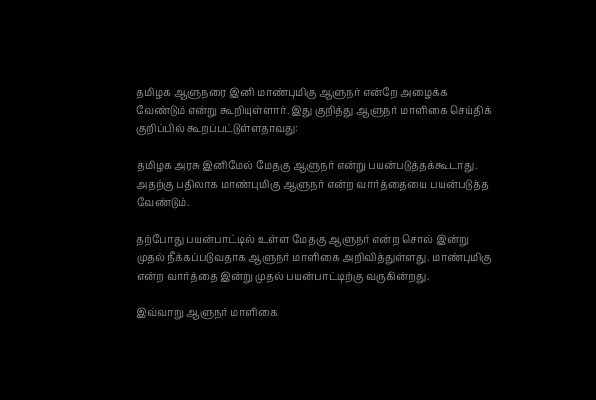தமிழக ஆளுநரை இனி மாண்புமிகு ஆளுநர் என்றே அழைக்க வேண்டும் என்று கூறியுள்ளார். இது குறித்து ஆளுநர் மாளிகை செய்திக் குறிப்பில் கூறப்பட்டுள்ளதாவது:

தமிழக அரசு இனிமேல் மேதகு ஆளுநர் என்று பயன்படுத்தக்கூடாது. அதற்கு பதிலாக மாண்புமிகு ஆளுநர் என்ற வார்த்தையை பயன்படுத்த வேண்டும்.

தற்போது பயன்பாட்டில் உள்ள மேதகு ஆளுநர் என்ற சொல் இன்று முதல் நீக்கப்படுவதாக ஆளுநர் மாளிகை அறிவித்துள்ளது. மாண்புமிகு என்ற வார்த்தை இன்று முதல் பயன்பாட்டிற்கு வருகின்றது.

இவ்வாறு ஆளுநர் மாளிகை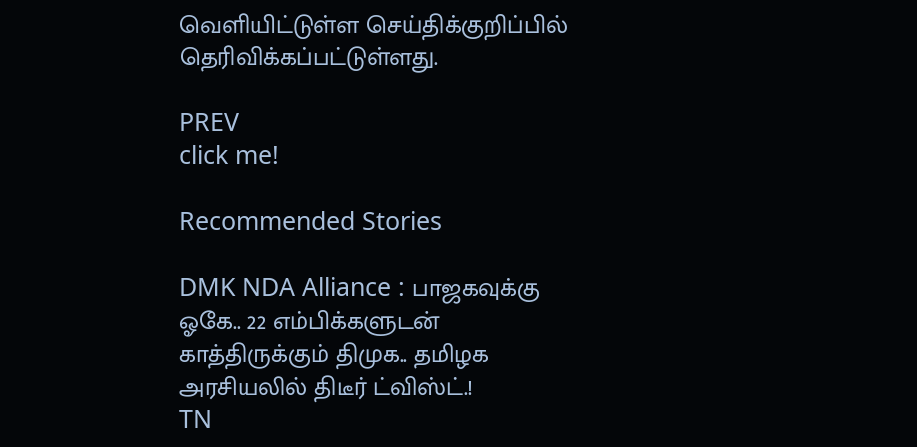வெளியிட்டுள்ள செய்திக்குறிப்பில் தெரிவிக்கப்பட்டுள்ளது.

PREV
click me!

Recommended Stories

DMK NDA Alliance : பாஜகவுக்கு ஓகே.. 22 எம்பிக்களுடன் காத்திருக்கும் திமுக.. தமிழக அரசியலில் திடீர் ட்விஸ்ட்.!
TN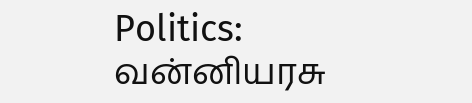Politics: வன்னியரசு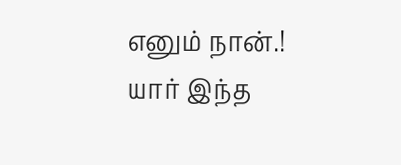எனும் நான்.! யார் இந்த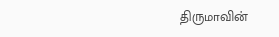திருமாவின்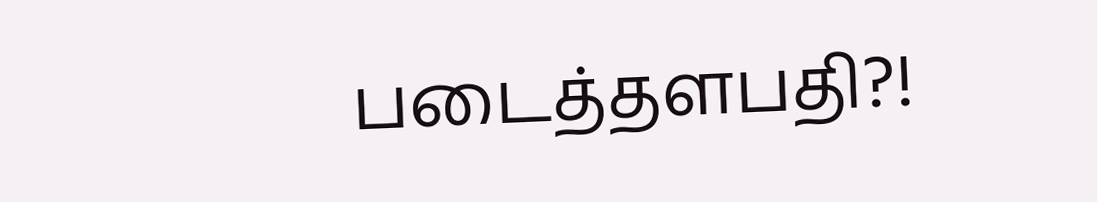படைத்தளபதி?!